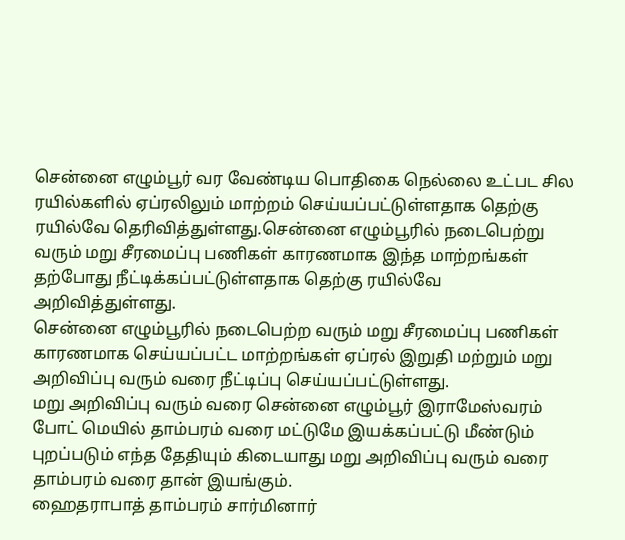சென்னை எழும்பூர் வர வேண்டிய பொதிகை நெல்லை உட்பட சில ரயில்களில் ஏப்ரலிலும் மாற்றம் செய்யப்பட்டுள்ளதாக தெற்கு ரயில்வே தெரிவித்துள்ளது.சென்னை எழும்பூரில் நடைபெற்று வரும் மறு சீரமைப்பு பணிகள் காரணமாக இந்த மாற்றங்கள் தற்போது நீட்டிக்கப்பட்டுள்ளதாக தெற்கு ரயில்வே அறிவித்துள்ளது.
சென்னை எழும்பூரில் நடைபெற்ற வரும் மறு சீரமைப்பு பணிகள் காரணமாக செய்யப்பட்ட மாற்றங்கள் ஏப்ரல் இறுதி மற்றும் மறு அறிவிப்பு வரும் வரை நீட்டிப்பு செய்யப்பட்டுள்ளது.
மறு அறிவிப்பு வரும் வரை சென்னை எழும்பூர் இராமேஸ்வரம்
போட் மெயில் தாம்பரம் வரை மட்டுமே இயக்கப்பட்டு மீண்டும் புறப்படும் எந்த தேதியும் கிடையாது மறு அறிவிப்பு வரும் வரை தாம்பரம் வரை தான் இயங்கும்.
ஹைதராபாத் தாம்பரம் சார்மினார்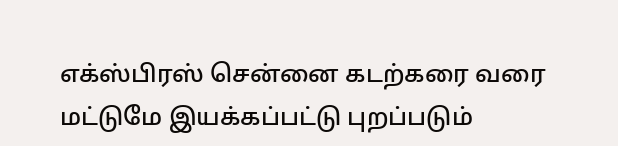எக்ஸ்பிரஸ் சென்னை கடற்கரை வரை மட்டுமே இயக்கப்பட்டு புறப்படும்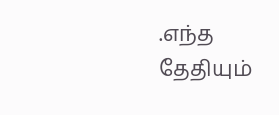.எந்த தேதியும்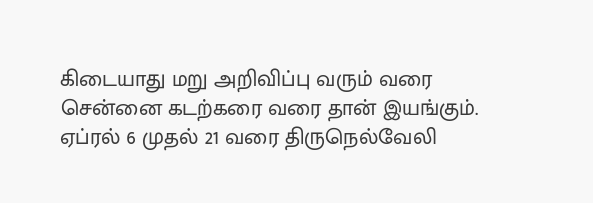கிடையாது மறு அறிவிப்பு வரும் வரை சென்னை கடற்கரை வரை தான் இயங்கும்.
ஏப்ரல் 6 முதல் 21 வரை திருநெல்வேலி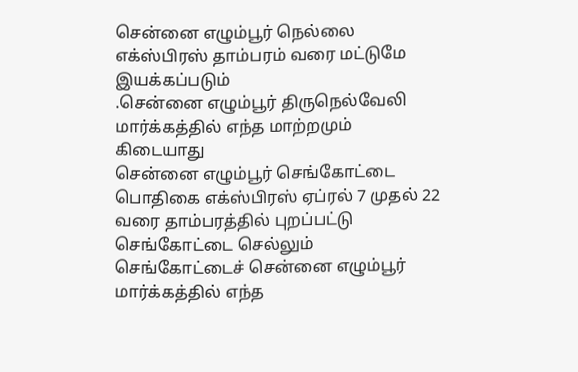சென்னை எழும்பூர் நெல்லை எக்ஸ்பிரஸ் தாம்பரம் வரை மட்டுமே இயக்கப்படும்
.சென்னை எழும்பூர் திருநெல்வேலி மார்க்கத்தில் எந்த மாற்றமும் கிடையாது
சென்னை எழும்பூர் செங்கோட்டை பொதிகை எக்ஸ்பிரஸ் ஏப்ரல் 7 முதல் 22 வரை தாம்பரத்தில் புறப்பட்டு செங்கோட்டை செல்லும் செங்கோட்டைச் சென்னை எழும்பூர் மார்க்கத்தில் எந்த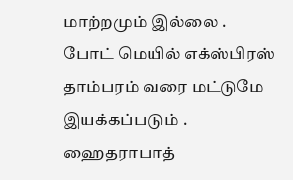மாற்றமும் இல்லை .
போட் மெயில் எக்ஸ்பிரஸ் தாம்பரம் வரை மட்டுமே இயக்கப்படும் . ஹைதராபாத்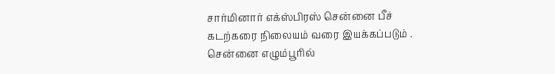சார்மினார் எக்ஸ்பிரஸ் சென்னை பீச் கடற்கரை நிலையம் வரை இயக்கப்படும் .
சென்னை எழும்பூரில்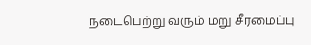நடைபெற்று வரும் மறு சீரமைப்பு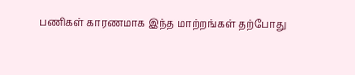பணிகள் காரணமாக இந்த மாற்றங்கள் தற்போது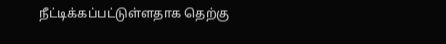நீட்டிக்கப்பட்டுள்ளதாக தெற்கு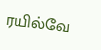ரயில்வே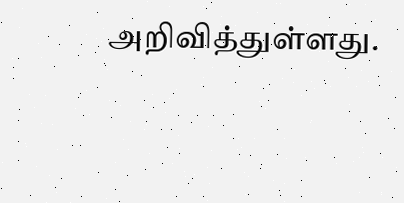அறிவித்துள்ளது.